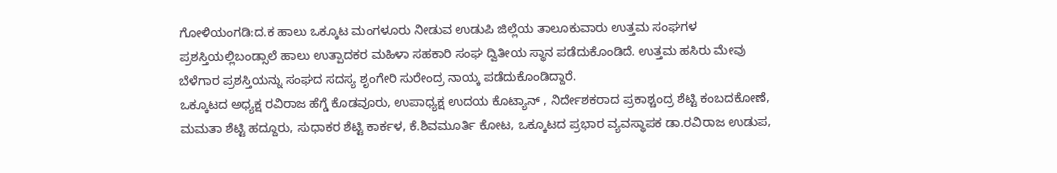ಗೋಳಿಯಂಗಡಿ:ದ.ಕ ಹಾಲು ಒಕ್ಕೂಟ ಮಂಗಳೂರು ನೀಡುವ ಉಡುಪಿ ಜಿಲ್ಲೆಯ ತಾಲೂಕುವಾರು ಉತ್ತಮ ಸಂಘಗಳ ಪ್ರಶಸ್ತಿಯಲ್ಲಿಬಂಡ್ಸಾಲೆ ಹಾಲು ಉತ್ಪಾದಕರ ಮಹಿಳಾ ಸಹಕಾರಿ ಸಂಘ ದ್ವಿತೀಯ ಸ್ಥಾನ ಪಡೆದುಕೊಂಡಿದೆ. ಉತ್ತಮ ಹಸಿರು ಮೇವು ಬೆಳೆಗಾರ ಪ್ರಶಸ್ತಿಯನ್ನು ಸಂಘದ ಸದಸ್ಯ ಶೃಂಗೇರಿ ಸುರೇಂದ್ರ ನಾಯ್ಕ ಪಡೆದುಕೊಂಡಿದ್ದಾರೆ.
ಒಕ್ಕೂಟದ ಅಧ್ಯಕ್ಷ ರವಿರಾಜ ಹೆಗ್ಡೆ ಕೊಡವೂರು, ಉಪಾಧ್ಯಕ್ಷ ಉದಯ ಕೊಟ್ಯಾನ್ , ನಿರ್ದೇಶಕರಾದ ಪ್ರಕಾಶ್ಚಂದ್ರ ಶೆಟ್ಟಿ ಕಂಬದಕೋಣೆ, ಮಮತಾ ಶೆಟ್ಟಿ ಹದ್ದೂರು, ಸುಧಾಕರ ಶೆಟ್ಟಿ ಕಾರ್ಕಳ, ಕೆ.ಶಿವಮೂರ್ತಿ ಕೋಟ, ಒಕ್ಕೂಟದ ಪ್ರಭಾರ ವ್ಯವಸ್ಥಾಪಕ ಡಾ.ರವಿರಾಜ ಉಡುಪ,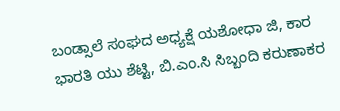ಬಂಡ್ಸಾಲೆ ಸಂಘದ ಅಧ್ಯಕ್ಷೆ ಯಶೋಧಾ ಜಿ, ಕಾರ ಭಾರತಿ ಯು ಶೆಟ್ಟಿ, ಬಿ.ಎಂ.ಸಿ ಸಿಬ್ಬಂದಿ ಕರುಣಾಕರ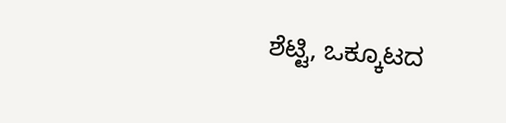ಶೆಟ್ಟಿ, ಒಕ್ಕೂಟದ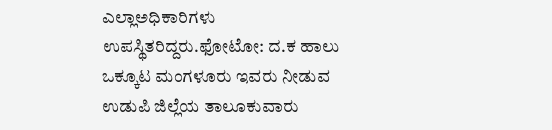ಎಲ್ಲಾಅಧಿಕಾರಿಗಳು ಉಪಸ್ಥಿತರಿದ್ದರು.ಫೋಟೋ: ದ.ಕ ಹಾಲು ಒಕ್ಕೂಟ ಮಂಗಳೂರು ಇವರು ನೀಡುವ ಉಡುಪಿ ಜಿಲ್ಲೆಯ ತಾಲೂಕುವಾರು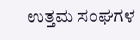ಉತ್ತಮ ಸಂಘಗಳ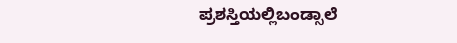ಪ್ರಶಸ್ತಿಯಲ್ಲಿಬಂಡ್ಸಾಲೆ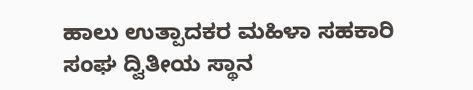ಹಾಲು ಉತ್ಪಾದಕರ ಮಹಿಳಾ ಸಹಕಾರಿ ಸಂಘ ದ್ವಿತೀಯ ಸ್ಥಾನ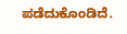ಪಡೆದುಕೊಂಡಿದೆ.